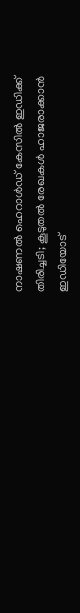നാഷണല്‍ ഹെറാള്‍ഡ് കേസില്‍ ഇഡിക്ക് തിരിച്ചടി; കൂടുതല്‍ രേഖകള്‍ ഹാജരാക്കാന്‍ ഇഡിയോട്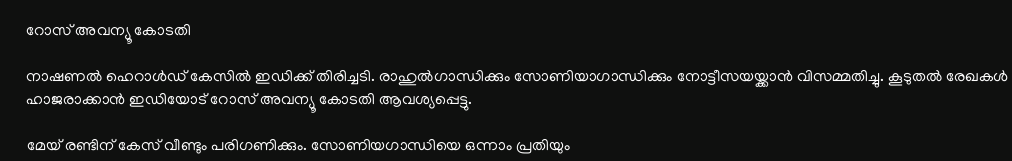റോസ് അവന്യൂ കോടതി

നാഷണല്‍ ഹെറാള്‍ഡ് കേസില്‍ ഇഡിക്ക് തിരിച്ചടി. രാഹുല്‍ഗാന്ധിക്കും സോണിയാഗാന്ധിക്കും നോട്ടീസയയ്ക്കാന്‍ വിസമ്മതിച്ചു. കൂടുതല്‍ രേഖകള്‍ ഹാജരാക്കാന്‍ ഇഡിയോട് റോസ് അവന്യൂ കോടതി ആവശ്യപ്പെട്ടു.

മേയ് രണ്ടിന് കേസ് വീണ്ടും പരിഗണിക്കും. സോണിയഗാന്ധിയെ ഒന്നാം പ്രതിയും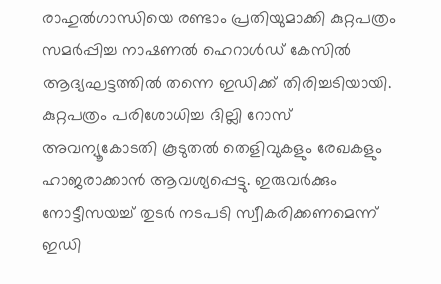രാഹുല്‍ഗാന്ധിയെ രണ്ടാം പ്രതിയുമാക്കി കുറ്റപത്രം സമര്‍പ്പിച്ച നാഷണല്‍ ഹെറാള്‍ഡ് കേസില്‍ ആദ്യഘട്ടത്തില്‍ തന്നെ ഇഡിക്ക് തിരിച്ചടിയായി. കുറ്റപത്രം പരിശോധിച്ച ദില്ലി റോസ് അവന്യൂകോടതി കൂടുതല്‍ തെളിവുകളും രേഖകളും ഹാജരാക്കാന്‍ ആവശ്യപ്പെട്ടു. ഇരുവര്‍ക്കും നോട്ടീസയച്ച് തുടര്‍ നടപടി സ്വീകരിക്കണമെന്ന് ഇഡി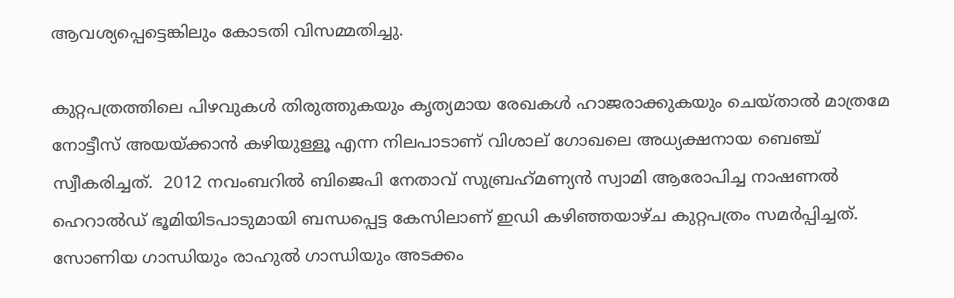ആവശ്യപ്പെട്ടെങ്കിലും കോടതി വിസമ്മതിച്ചു.

കുറ്റപത്രത്തിലെ പിഴവുകള്‍ തിരുത്തുകയും കൃത്യമായ രേഖകള്‍ ഹാജരാക്കുകയും ചെയ്താല്‍ മാത്രമേ നോട്ടീസ് അയയ്ക്കാന്‍ കഴിയുള്ളൂ എന്ന നിലപാടാണ് വിശാല് ഗോഖലെ അധ്യക്ഷനായ ബെഞ്ച് സ്വീകരിച്ചത്.  2012 നവംബറില്‍ ബിജെപി നേതാവ് സുബ്രഹ്‌മണ്യന്‍ സ്വാമി ആരോപിച്ച നാഷണല്‍ ഹെറാല്‍ഡ് ഭൂമിയിടപാടുമായി ബന്ധപ്പെട്ട കേസിലാണ് ഇഡി കഴിഞ്ഞയാഴ്ച കുറ്റപത്രം സമര്‍പ്പിച്ചത്. സോണിയ ഗാന്ധിയും രാഹുല്‍ ഗാന്ധിയും അടക്കം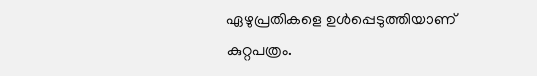ഏഴുപ്രതികളെ ഉള്‍പ്പെടുത്തിയാണ് കുറ്റപത്രം.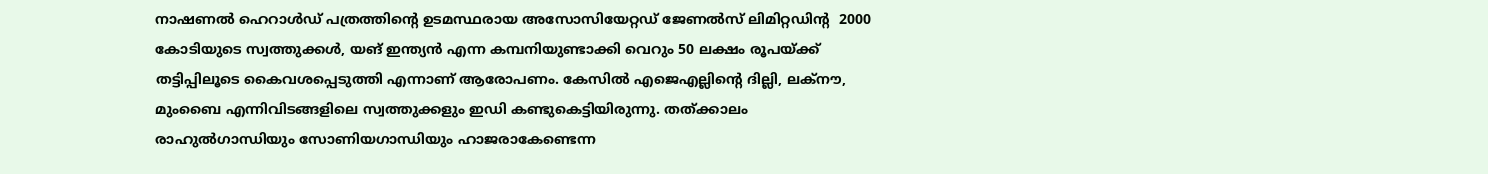നാഷണല്‍ ഹെറാള്‍ഡ് പത്രത്തിന്റെ ഉടമസ്ഥരായ അസോസിയേറ്റഡ് ജേണല്‍സ് ലിമിറ്റഡിന്റ  2000 കോടിയുടെ സ്വത്തുക്കള്‍, യങ് ഇന്ത്യന്‍ എന്ന കമ്പനിയുണ്ടാക്കി വെറും 50 ലക്ഷം രൂപയ്ക്ക് തട്ടിപ്പിലൂടെ കൈവശപ്പെടുത്തി എന്നാണ് ആരോപണം. കേസില്‍ എജെഎല്ലിന്റെ ദില്ലി, ലക്‌നൗ, മുംബൈ എന്നിവിടങ്ങളിലെ സ്വത്തുക്കളും ഇഡി കണ്ടുകെട്ടിയിരുന്നു. തത്ക്കാലം രാഹുല്‍ഗാന്ധിയും സോണിയഗാന്ധിയും ഹാജരാകേണ്ടെന്ന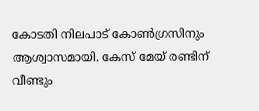കോടതി നിലപാട് കോണ്‍ഗ്രസിനും ആശ്വാസമായി. കേസ് മേയ് രണ്ടിന് വീണ്ടും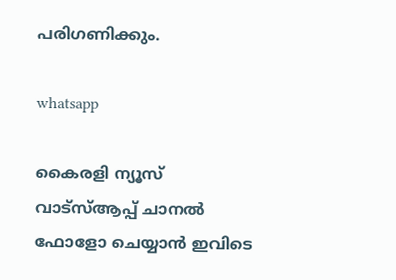പരിഗണിക്കും.

whatsapp

കൈരളി ന്യൂസ് വാട്‌സ്ആപ്പ് ചാനല്‍ ഫോളോ ചെയ്യാന്‍ ഇവിടെ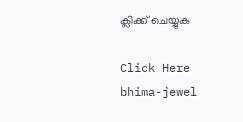ക്ലിക്ക് ചെയ്യുക

Click Here
bhima-jewel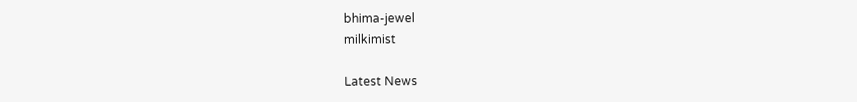bhima-jewel
milkimist

Latest News